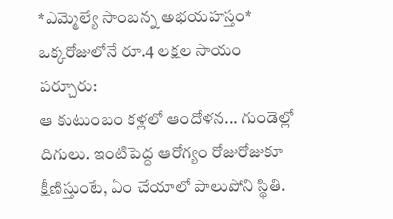*ఎమ్మెల్యే సాంబన్న అభయహస్తం*
ఒక్కరోజులోనే రూ.4 లక్షల సాయం
పర్చూరు:
ఆ కుటుంబం కళ్లలో ఆందోళన... గుండెల్లో దిగులు. ఇంటిపెద్ద ఆరోగ్యం రోజురోజుకూ క్షీణిస్తుంటే, ఏం చేయాలో పాలుపోని స్థితి.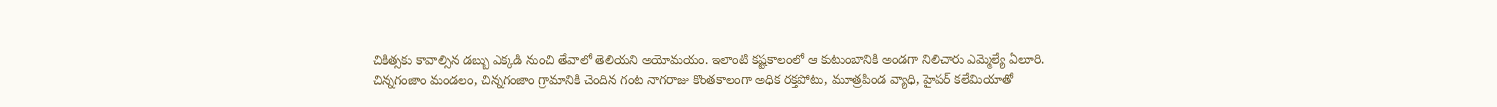చికిత్సకు కావాల్సిన డబ్బు ఎక్కడి నుంచి తేవాలో తెలియని అయోమయం. ఇలాంటి కష్టకాలంలో ఆ కుటుంబానికి అండగా నిలిచారు ఎమ్మెల్యే ఏలూరి.
చిన్నగంజాం మండలం, చిన్నగంజాం గ్రామానికి చెందిన గంట నాగరాజు కొంతకాలంగా అధిక రక్తపోటు, మూత్రపిండ వ్యాధి, హైపర్ కలేమియాతో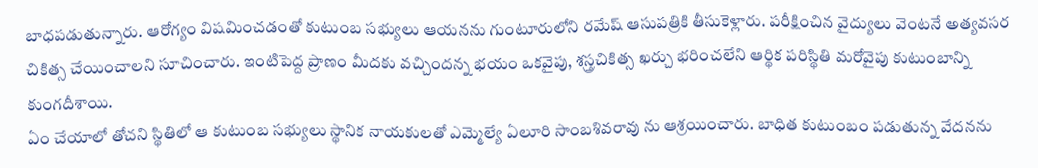బాధపడుతున్నారు. ఆరోగ్యం విషమించడంతో కుటుంబ సభ్యులు ఆయనను గుంటూరులోని రమేష్ ఆసుపత్రికి తీసుకెళ్లారు. పరీక్షించిన వైద్యులు వెంటనే అత్యవసర చికిత్స చేయించాలని సూచించారు. ఇంటిపెద్ద ప్రాణం మీదకు వచ్చిందన్న భయం ఒకవైపు, శస్త్రచికిత్స ఖర్చు భరించలేని ఆర్థిక పరిస్థితి మరోవైపు కుటుంబాన్ని కుంగదీశాయి.
ఏం చేయాలో తోచని స్థితిలో ఆ కుటుంబ సభ్యులు స్థానిక నాయకులతో ఎమ్మెల్యే ఏలూరి సాంబశివరావు ను ఆశ్రయించారు. బాధిత కుటుంబం పడుతున్న వేదనను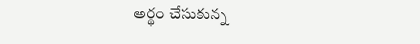అర్థం చేసుకున్న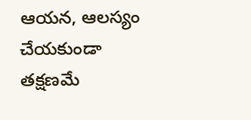ఆయన, ఆలస్యం చేయకుండా తక్షణమే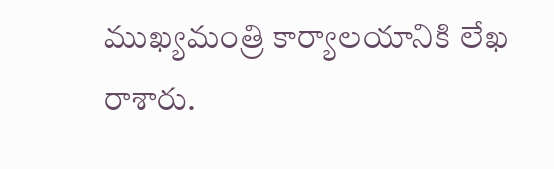ముఖ్యమంత్రి కార్యాలయానికి లేఖ రాశారు.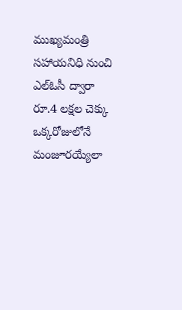ముఖ్యమంత్రి సహాయనిధి నుంచి ఎల్ఓసీ ద్వారా రూ.4 లక్షల చెక్కు ఒక్కరోజులోనే మంజూరయ్యేలా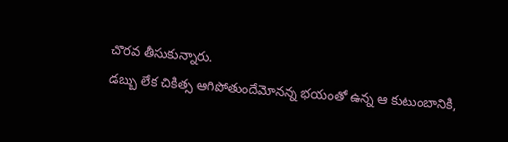చొరవ తీసుకున్నారు.
డబ్బు లేక చికిత్స ఆగిపోతుందేమోనన్న భయంతో ఉన్న ఆ కుటుంబానికి,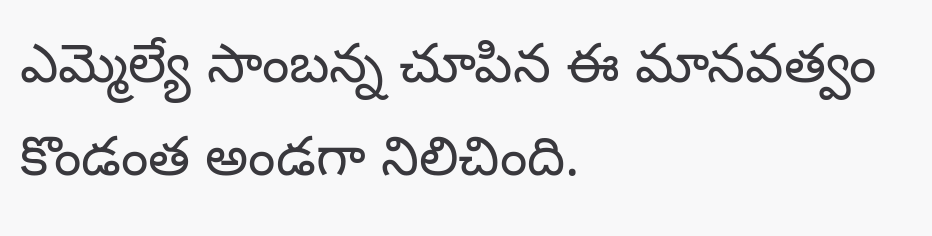ఎమ్మెల్యే సాంబన్న చూపిన ఈ మానవత్వం కొండంత అండగా నిలిచింది.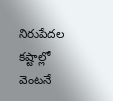నిరుపేదల కష్టాల్లో వెంటనే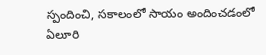స్పందించి, సకాలంలో సాయం అందించడంలో ఏలూరి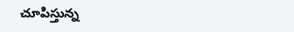చూపిస్తున్న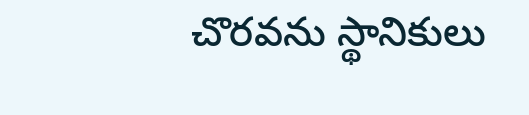చొరవను స్థానికులు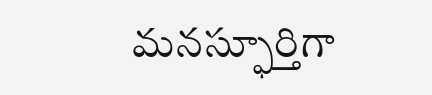మనస్ఫూర్తిగా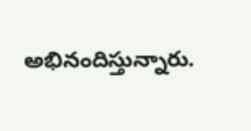అభినందిస్తున్నారు.